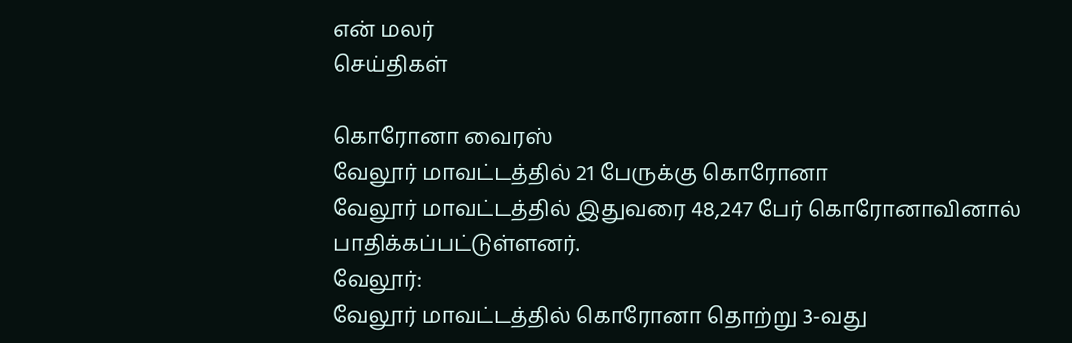என் மலர்
செய்திகள்

கொரோனா வைரஸ்
வேலூர் மாவட்டத்தில் 21 பேருக்கு கொரோனா
வேலூர் மாவட்டத்தில் இதுவரை 48,247 பேர் கொரோனாவினால் பாதிக்கப்பட்டுள்ளனர்.
வேலூர்:
வேலூர் மாவட்டத்தில் கொரோனா தொற்று 3-வது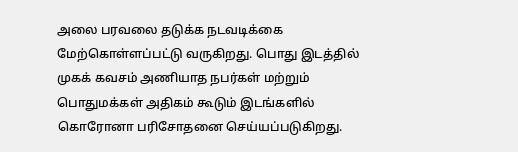அலை பரவலை தடுக்க நடவடிக்கை மேற்கொள்ளப்பட்டு வருகிறது. பொது இடத்தில் முகக் கவசம் அணியாத நபர்கள் மற்றும் பொதுமக்கள் அதிகம் கூடும் இடங்களில் கொரோனா பரிசோதனை செய்யப்படுகிறது.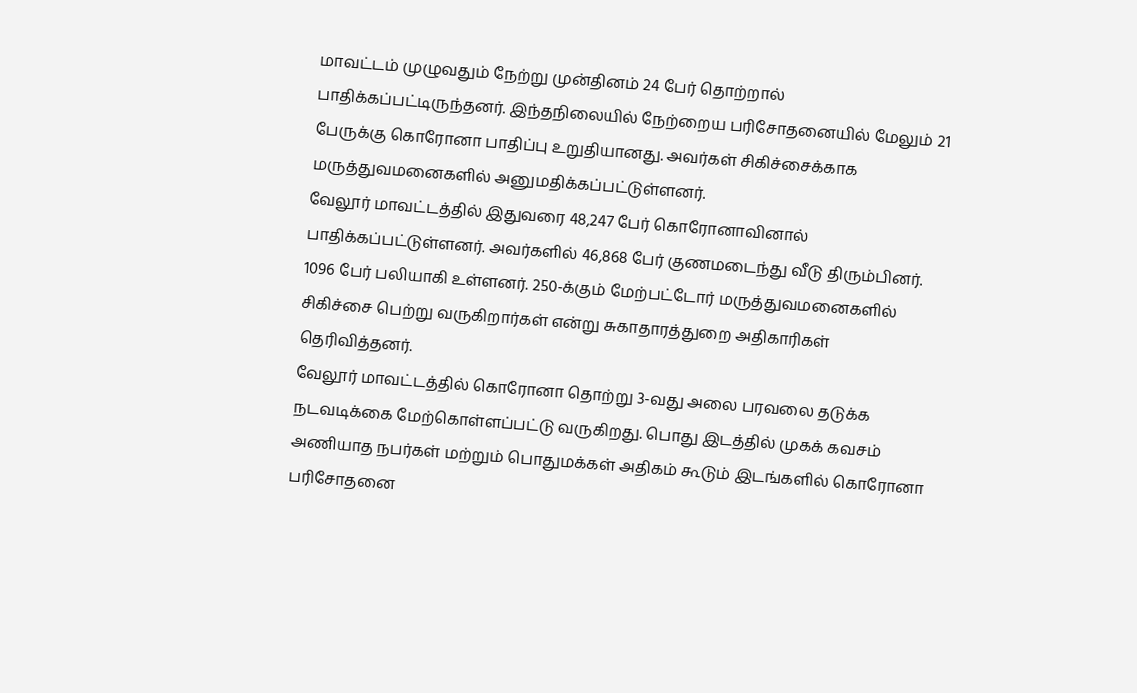மாவட்டம் முழுவதும் நேற்று முன்தினம் 24 பேர் தொற்றால் பாதிக்கப்பட்டிருந்தனர். இந்தநிலையில் நேற்றைய பரிசோதனையில் மேலும் 21 பேருக்கு கொரோனா பாதிப்பு உறுதியானது. அவர்கள் சிகிச்சைக்காக மருத்துவமனைகளில் அனுமதிக்கப்பட்டுள்ளனர்.
வேலூர் மாவட்டத்தில் இதுவரை 48,247 பேர் கொரோனாவினால் பாதிக்கப்பட்டுள்ளனர். அவர்களில் 46,868 பேர் குணமடைந்து வீடு திரும்பினர். 1096 பேர் பலியாகி உள்ளனர். 250-க்கும் மேற்பட்டோர் மருத்துவமனைகளில் சிகிச்சை பெற்று வருகிறார்கள் என்று சுகாதாரத்துறை அதிகாரிகள் தெரிவித்தனர்.
வேலூர் மாவட்டத்தில் கொரோனா தொற்று 3-வது அலை பரவலை தடுக்க நடவடிக்கை மேற்கொள்ளப்பட்டு வருகிறது. பொது இடத்தில் முகக் கவசம் அணியாத நபர்கள் மற்றும் பொதுமக்கள் அதிகம் கூடும் இடங்களில் கொரோனா பரிசோதனை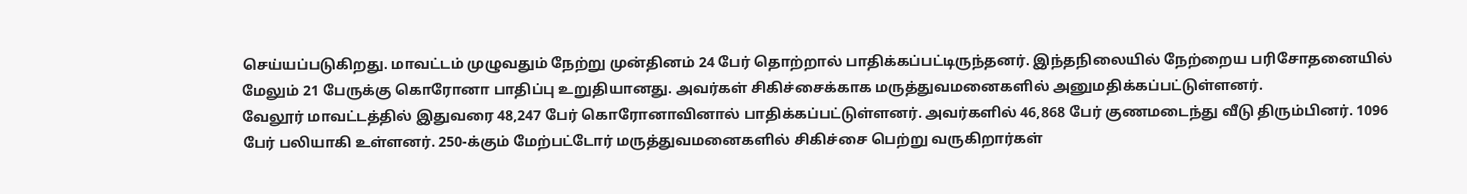செய்யப்படுகிறது. மாவட்டம் முழுவதும் நேற்று முன்தினம் 24 பேர் தொற்றால் பாதிக்கப்பட்டிருந்தனர். இந்தநிலையில் நேற்றைய பரிசோதனையில் மேலும் 21 பேருக்கு கொரோனா பாதிப்பு உறுதியானது. அவர்கள் சிகிச்சைக்காக மருத்துவமனைகளில் அனுமதிக்கப்பட்டுள்ளனர்.
வேலூர் மாவட்டத்தில் இதுவரை 48,247 பேர் கொரோனாவினால் பாதிக்கப்பட்டுள்ளனர். அவர்களில் 46,868 பேர் குணமடைந்து வீடு திரும்பினர். 1096 பேர் பலியாகி உள்ளனர். 250-க்கும் மேற்பட்டோர் மருத்துவமனைகளில் சிகிச்சை பெற்று வருகிறார்கள்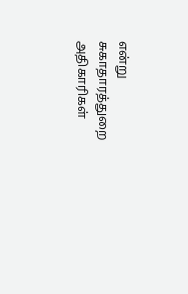என்று சுகாதாரத்துறை அதிகாரிகள்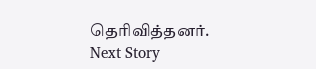தெரிவித்தனர்.
Next Story